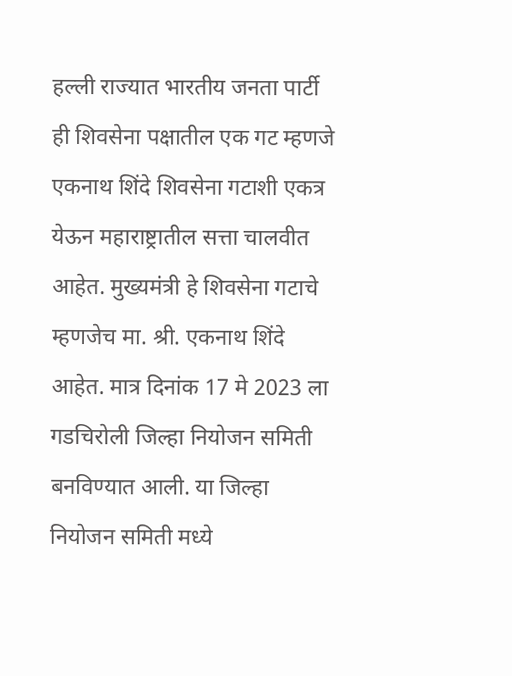हल्ली राज्यात भारतीय जनता पार्टी ही शिवसेना पक्षातील एक गट म्हणजे एकनाथ शिंदे शिवसेना गटाशी एकत्र येऊन महाराष्ट्रातील सत्ता चालवीत आहेत. मुख्यमंत्री हे शिवसेना गटाचे म्हणजेच मा. श्री. एकनाथ शिंदे आहेत. मात्र दिनांक 17 मे 2023 ला गडचिरोली जिल्हा नियोजन समिती बनविण्यात आली. या जिल्हा नियोजन समिती मध्ये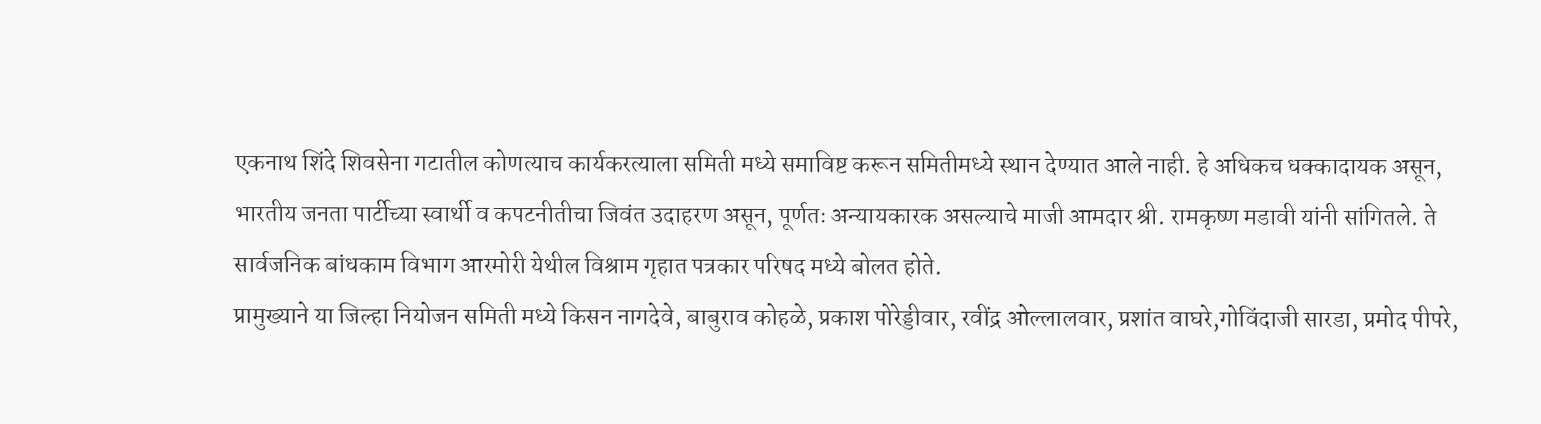एकनाथ शिंदे शिवसेना गटातील कोणत्याच कार्यकरत्याला समिती मध्ये समाविष्ट करून समितीमध्ये स्थान देण्यात आले नाही. हे अधिकच धक्कादायक असून, भारतीय जनता पार्टीच्या स्वार्थी व कपटनीतीचा जिवंत उदाहरण असून, पूर्णतः अन्यायकारक असल्याचे माजी आमदार श्री. रामकृष्ण मडावी यांनी सांगितले. ते सार्वजनिक बांधकाम विभाग आरमोरी येथील विश्राम गृहात पत्रकार परिषद मध्ये बोलत होते.
प्रामुख्याने या जिल्हा नियोजन समिती मध्ये किसन नागदेवे, बाबुराव कोहळे, प्रकाश पोरेड्डीवार, रवींद्र ओल्लालवार, प्रशांत वाघरे,गोविंदाजी सारडा, प्रमोद पीपरे,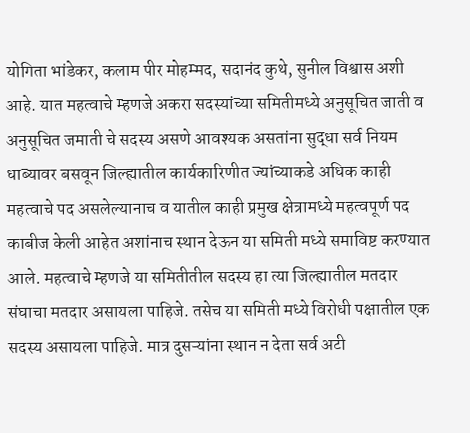योगिता भांडेकर, कलाम पीर मोहम्मद, सदानंद कुथे, सुनील विश्वास अशी आहे. यात महत्वाचे म्हणजे अकरा सदस्यांच्या समितीमध्ये अनुसूचित जाती व अनुसूचित जमाती चे सदस्य असणे आवश्यक असतांना सुद्धा सर्व नियम धाब्यावर बसवून जिल्ह्यातील कार्यकारिणीत ज्यांच्याकडे अधिक काही महत्वाचे पद असलेल्यानाच व यातील काही प्रमुख क्षेत्रामध्ये महत्वपूर्ण पद काबीज केली आहेत अशांनाच स्थान देऊन या समिती मध्ये समाविष्ट करण्यात आले. महत्वाचे म्हणजे या समितीतील सदस्य हा त्या जिल्ह्यातील मतदार संघाचा मतदार असायला पाहिजे. तसेच या समिती मध्ये विरोधी पक्षातील एक सदस्य असायला पाहिजे. मात्र दुसऱ्यांना स्थान न देता सर्व अटी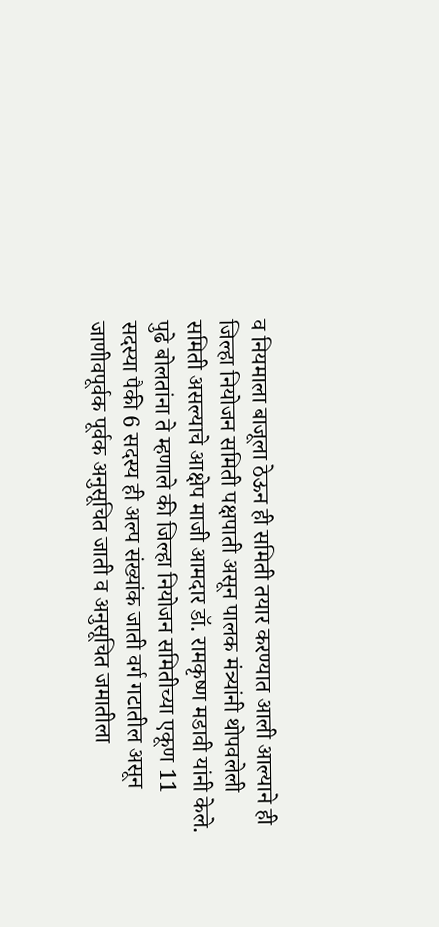व नियमाला बाजूला ठेऊन ही समिती तयार करण्यात आली आल्याने ही जिल्हा नियोजन समिती पक्षपाती असून पालक मंत्र्यांनी थोपवलेली समिती असल्याचे आक्षेप माजी आमदार डॉ. रामकृष्ण मडावी यांनी केले.
पुढे बोलतांना ते म्हणाले की जिल्हा नियोजन समितीच्या एकूण 11 सदस्या पैकी 6 सदस्य ही अल्प संख्यांक जाती वर्ग गटातील असून जाणीवपूर्वक पूर्वक अनुसूचित जाती व अनुसूचित जमातीला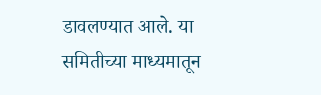डावलण्यात आले. या समितीच्या माध्यमातून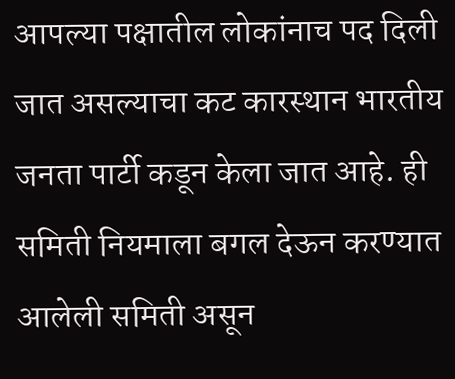आपल्या पक्षातील लोकांनाच पद दिली जात असल्याचा कट कारस्थान भारतीय जनता पार्टी कडून केला जात आहे. ही समिती नियमाला बगल देऊन करण्यात आलेली समिती असून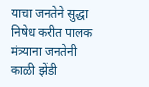याचा जनतेने सुद्धा निषेध करीत पालक मंत्र्याना जनतेनी काळी झेंडी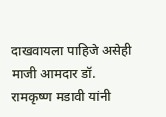दाखवायला पाहिजे असेही माजी आमदार डॉ. रामकृष्ण मडावी यांनी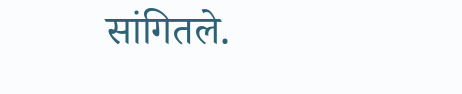सांगितले.